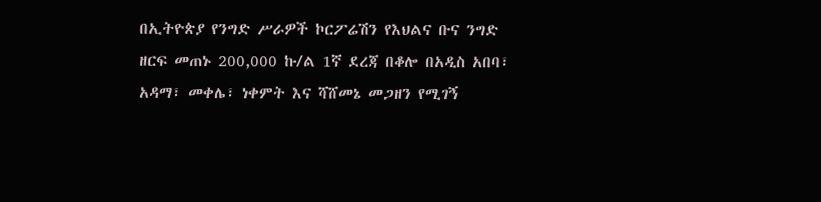በኢትዮጵያ የንግድ ሥራዎች ኮርፖሬሽን የእህልና ቡና ንግድ ዘርፍ መጠኑ 200,000 ኩ/ል 1ኛ ደረጃ በቆሎ በአዲስ አበባ፣ አዳማ፣ መቀሌ፣ ነቀምት እና ሻሸመኔ መጋዘን የሚገኝ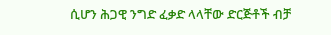ሲሆን ሕጋዊ ንግድ ፈቃድ ላላቸው ድርጅቶች ብቻ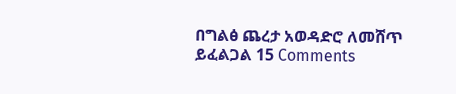በግልፅ ጨረታ አወዳድሮ ለመሸጥ ይፈልጋል 15 Comments